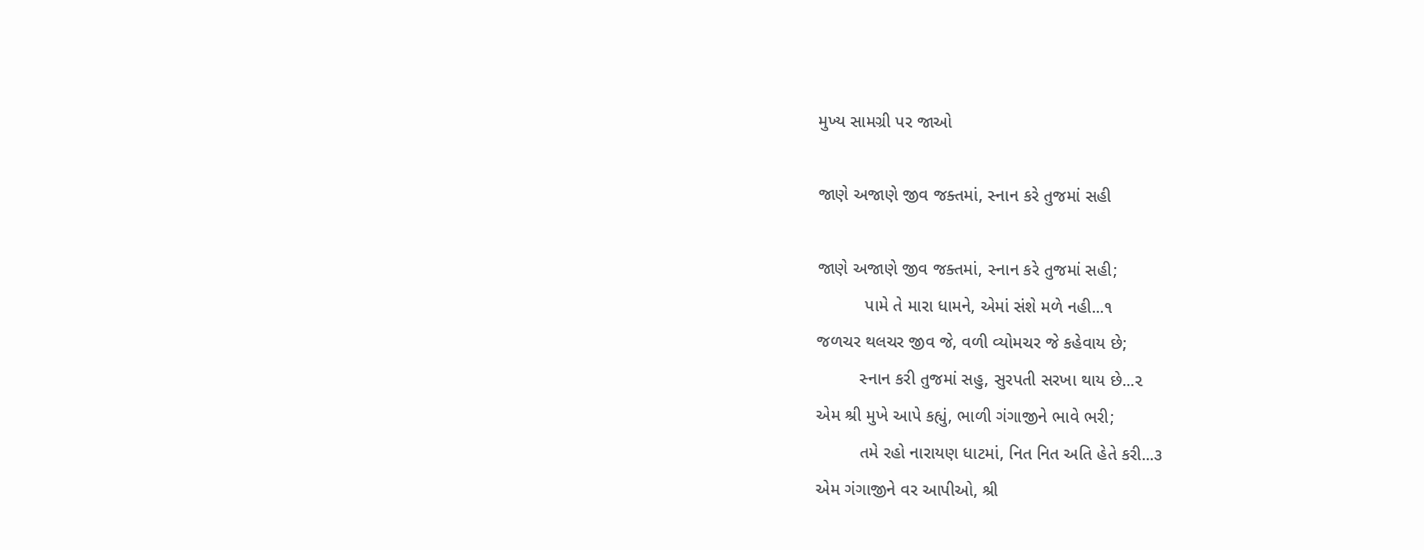મુખ્ય સામગ્રી પર જાઓ

જાણે અજાણે જીવ જક્તમાં, સ્નાન કરે તુજમાં સહી

જાણે અજાણે જીવ જક્તમાં, સ્નાન કરે તુજમાં સહી;
          પામે તે મારા ધામને, એમાં સંશે મળે નહી...૧
જળચર થલચર જીવ જે, વળી વ્યોમચર જે કહેવાય છે;
         સ્નાન કરી તુજમાં સહુ, સુરપતી સરખા થાય છે...૨
એમ શ્રી મુખે આપે કહ્યું, ભાળી ગંગાજીને ભાવે ભરી;
         તમે રહો નારાયણ ધાટમાં, નિત નિત અતિ હેતે કરી...૩
એમ ગંગાજીને વર આપીઓ, શ્રી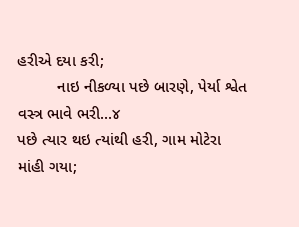હરીએ દયા કરી;
         નાઇ નીકળ્યા પછે બારણે, પેર્યા શ્વેત વસ્ત્ર ભાવે ભરી...૪
પછે ત્યાર થઇ ત્યાંથી હરી, ગામ મોટેરા માંહી ગયા;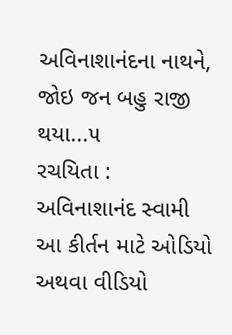અવિનાશાનંદના નાથને, જોઇ જન બહુ રાજી થયા...૫
રચયિતા :
અવિનાશાનંદ સ્વામી
આ કીર્તન માટે ઓડિયો અથવા વીડિયો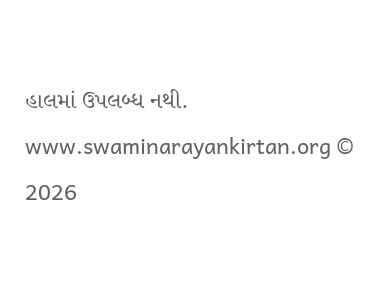હાલમાં ઉપલબ્ધ નથી.
www.swaminarayankirtan.org © 2026